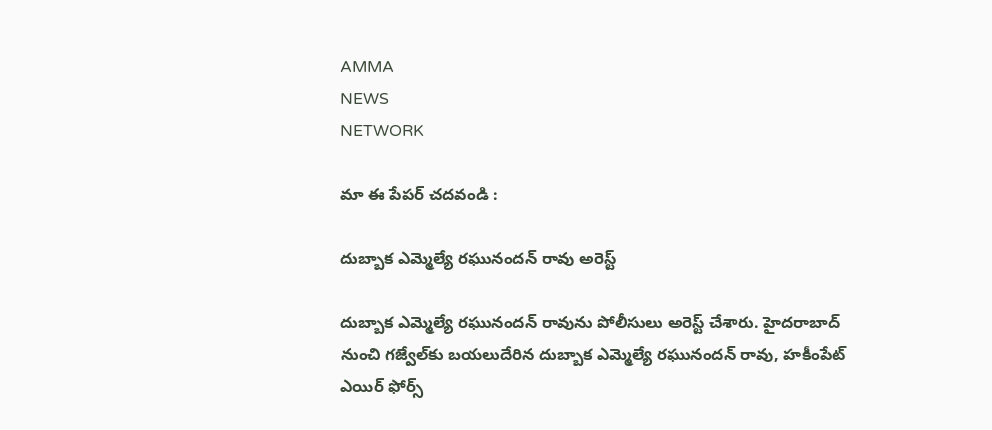AMMA
NEWS
NETWORK

మా ఈ పేపర్ చదవండి :

దుబ్బాక ఎమ్మెల్యే రఘునందన్ రావు అరెస్ట్

దుబ్బాక ఎమ్మెల్యే రఘునందన్ రావును పోలీసులు అరెస్ట్ చేశారు. హైదరాబాద్ నుంచి గజ్వేల్‌కు బయలుదేరిన దుబ్బాక ఎమ్మెల్యే రఘునందన్ రావు, హకీంపేట్ ఎయిర్ ఫోర్స్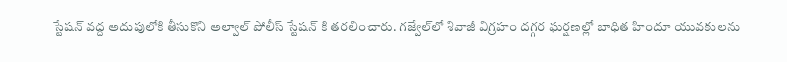స్టేషన్ వద్ద అదుపులోకి తీసుకొని అల్వాల్ పోలీస్ స్టేషన్ కి తరలించారు. గజ్వేల్‌లో శివాజీ విగ్రహం దగ్గర ఘర్షణల్లో బాధిత హిందూ యువకులను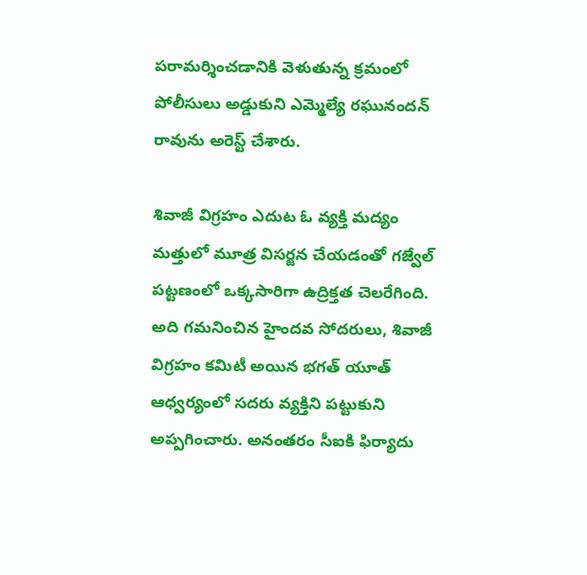పరామర్శించడానికి వెళుతున్న క్రమంలో పోలీసులు అడ్డుకుని ఎమ్మెల్యే రఘునందన్ రావును అరెస్ట్ చేశారు.

శివాజీ విగ్రహం ఎదుట ఓ వ్యక్తి మద్యం మత్తులో మూత్ర విసర్జన చేయడంతో గజ్వేల్‌ పట్టణంలో ఒక్కసారిగా ఉద్రిక్తత చెలరేగింది. అది గమనించిన హైందవ సోదరులు, శివాజీ విగ్రహం కమిటీ అయిన భగత్‌ యూత్‌ ఆధ్వర్యంలో సదరు వ్యక్తిని పట్టుకుని అప్పగించారు. అనంతరం సీఐకి ఫిర్యాదు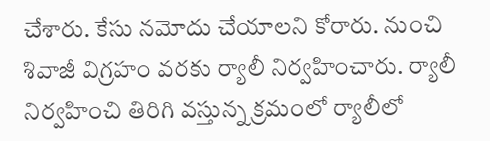చేశారు. కేసు నమోదు చేయాలని కోరారు. నుంచి శివాజీ విగ్రహం వరకు ర్యాలీ నిర్వహించారు. ర్యాలీ నిర్వహించి తిరిగి వస్తున్న క్రమంలో ర్యాలీలో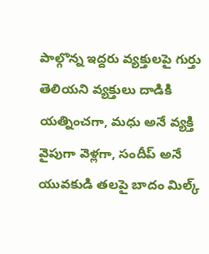పాల్గొన్న ఇద్దరు వ్యక్తులపై గుర్తు తెలియని వ్యక్తులు దాడికి యత్నించగా, మధు అనే వ్యక్తి వైపుగా వెళ్లగా, సందీప్‌ అనే యువకుడి తలపై బాదం మిల్క్‌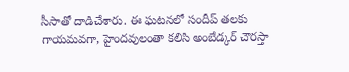సీసాతో దాడిచేశారు. ఈ ఘటనలో సందీప్‌ తలకు గాయమవగా, హైందవులంతా కలిసి అంబేడ్కర్‌ చౌరస్తా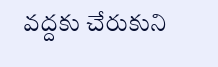వద్దకు చేరుకుని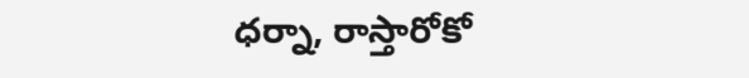ధర్నా, రాస్తారోకో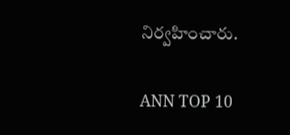నిర్వహించారు.

ANN TOP 10